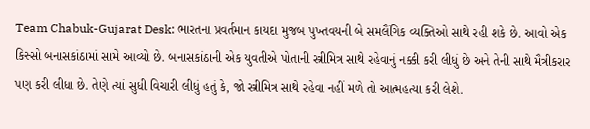Team Chabuk-Gujarat Desk: ભારતના પ્રવર્તમાન કાયદા મુજબ પુખ્તવયની બે સમલૈંગિક વ્યક્તિઓ સાથે રહી શકે છે. આવો એક કિસ્સો બનાસકાંઠામાં સામે આવ્યો છે. બનાસકાંઠાની એક યુવતીએ પોતાની સ્ત્રીમિત્ર સાથે રહેવાનું નક્કી કરી લીધું છે અને તેની સાથે મૈત્રીકરાર પણ કરી લીધા છે. તેણે ત્યાં સુધી વિચારી લીધું હતું કે, જો સ્ત્રીમિત્ર સાથે રહેવા નહીં મળે તો આત્મહત્યા કરી લેશે.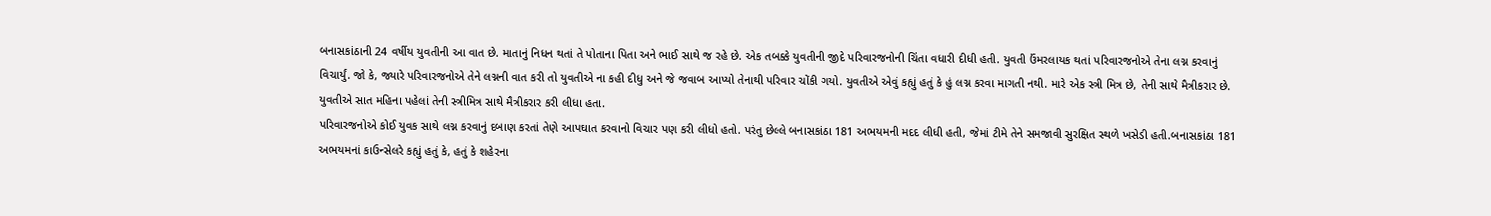બનાસકાંઠાની 24 વર્ષીય યુવતીની આ વાત છે. માતાનું નિધન થતાં તે પોતાના પિતા અને ભાઈ સાથે જ રહે છે. એક તબક્કે યુવતીની જીદે પરિવારજનોની ચિંતા વધારી દીધી હતી. યુવતી ઉંમરલાયક થતાં પરિવારજનોએ તેના લગ્ન કરવાનું વિચાર્યું. જો કે, જ્યારે પરિવારજનોએ તેને લગ્નની વાત કરી તો યુવતીએ ના કહી દીધુ અને જે જવાબ આપ્યો તેનાથી પરિવાર ચોંકી ગયો. યુવતીએ એવું કહ્યું હતું કે હું લગ્ન કરવા માગતી નથી. મારે એક સ્ત્રી મિત્ર છે, તેની સાથે મૈત્રીકરાર છે. યુવતીએ સાત મહિના પહેલાં તેની સ્ત્રીમિત્ર સાથે મૈત્રીકરાર કરી લીધા હતા.
પરિવારજનોએ કોઈ યુવક સાથે લગ્ન કરવાનું દબાણ કરતાં તેણે આપઘાત કરવાનો વિચાર પણ કરી લીધો હતો. પરંતુ છેલ્લે બનાસકાંઠા 181 અભયમની મદદ લીધી હતી, જેમાં ટીમે તેને સમજાવી સુરક્ષિત સ્થળે ખસેડી હતી.બનાસકાંઠા 181 અભયમનાં કાઉન્સેલરે કહ્યું હતું કે, હતું કે શહેરના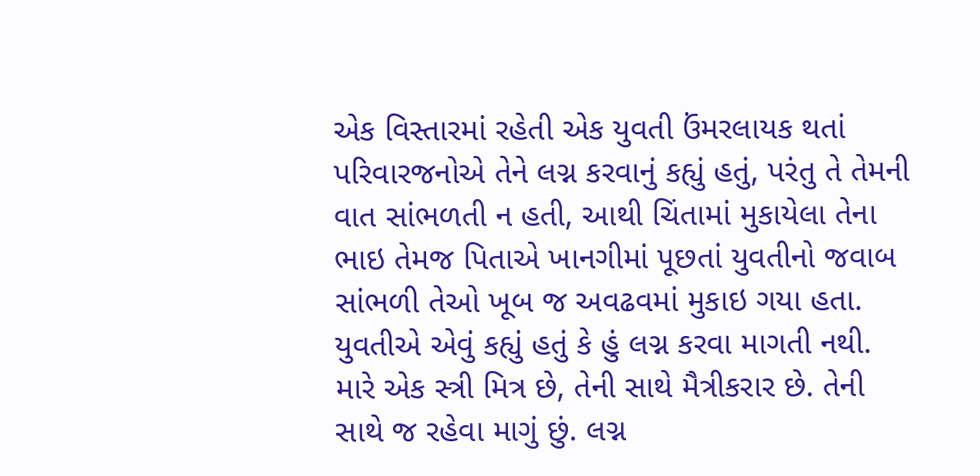એક વિસ્તારમાં રહેતી એક યુવતી ઉંમરલાયક થતાં પરિવારજનોએ તેને લગ્ન કરવાનું કહ્યું હતું, પરંતુ તે તેમની વાત સાંભળતી ન હતી, આથી ચિંતામાં મુકાયેલા તેના ભાઇ તેમજ પિતાએ ખાનગીમાં પૂછતાં યુવતીનો જવાબ સાંભળી તેઓ ખૂબ જ અવઢવમાં મુકાઇ ગયા હતા. યુવતીએ એવું કહ્યું હતું કે હું લગ્ન કરવા માગતી નથી. મારે એક સ્ત્રી મિત્ર છે, તેની સાથે મૈત્રીકરાર છે. તેની સાથે જ રહેવા માગું છું. લગ્ન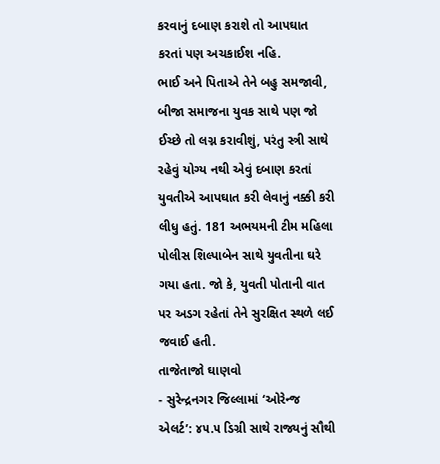કરવાનું દબાણ કરાશે તો આપઘાત કરતાં પણ અચકાઈશ નહિ.
ભાઈ અને પિતાએ તેને બહુ સમજાવી, બીજા સમાજના યુવક સાથે પણ જો ઈચ્છે તો લગ્ન કરાવીશું, પરંતુ સ્ત્રી સાથે રહેવું યોગ્ય નથી એવું દબાણ કરતાં યુવતીએ આપઘાત કરી લેવાનું નક્કી કરી લીધુ હતું. 181 અભયમની ટીમ મહિલા પોલીસ શિલ્પાબેન સાથે યુવતીના ઘરે ગયા હતા. જો કે, યુવતી પોતાની વાત પર અડગ રહેતાં તેને સુરક્ષિત સ્થળે લઈ જવાઈ હતી.
તાજેતાજો ઘાણવો
- સુરેન્દ્રનગર જિલ્લામાં ‘ઓરેન્જ એલર્ટ’: ૪૫.૫ ડિગ્રી સાથે રાજ્યનું સૌથી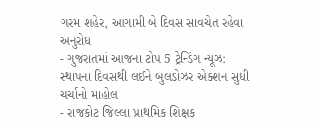ગરમ શહેર, આગામી બે દિવસ સાવચેત રહેવા અનુરોધ
- ગુજરાતમાં આજના ટોપ 5 ટ્રેન્ડિંગ ન્યૂઝ: સ્થાપના દિવસથી લઈને બુલડોઝર એક્શન સુધી ચર્ચાનો માહોલ
- રાજકોટ જિલ્લા પ્રાથમિક શિક્ષક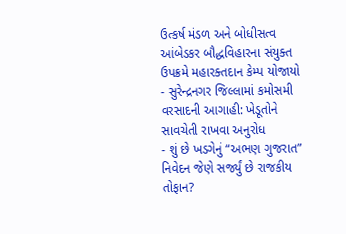ઉત્કર્ષ મંડળ અને બોધીસત્વ આંબેડકર બૌદ્ધવિહારના સંયુક્ત ઉપક્રમે મહારક્તદાન કેમ્પ યોજાયો
- સુરેન્દ્રનગર જિલ્લામાં કમોસમી વરસાદની આગાહી: ખેડૂતોને સાવચેતી રાખવા અનુરોધ
- શું છે ખડગેનું “અભણ ગુજરાત” નિવેદન જેણે સર્જ્યું છે રાજકીય તોફાન?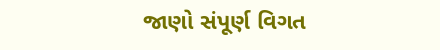જાણો સંપૂર્ણ વિગત